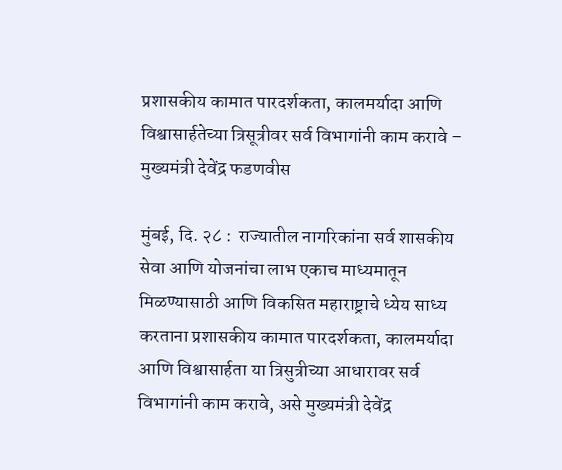प्रशासकीय कामात पारदर्शकता, कालमर्यादा आणि विश्वासार्हतेच्या त्रिसूत्रीवर सर्व विभागांनी काम करावे – मुख्यमंत्री देवेंद्र फडणवीस

मुंबई, दि. २८ :  राज्यातील नागरिकांना सर्व शासकीय सेवा आणि योजनांचा लाभ एकाच माध्यमातून मिळण्यासाठी आणि विकसित महाराष्ट्राचे ध्येय साध्य करताना प्रशासकीय कामात पारदर्शकता, कालमर्यादा आणि विश्वासार्हता या त्रिसुत्रीच्या आधारावर सर्व विभागांनी काम करावे, असे मुख्यमंत्री देवेंद्र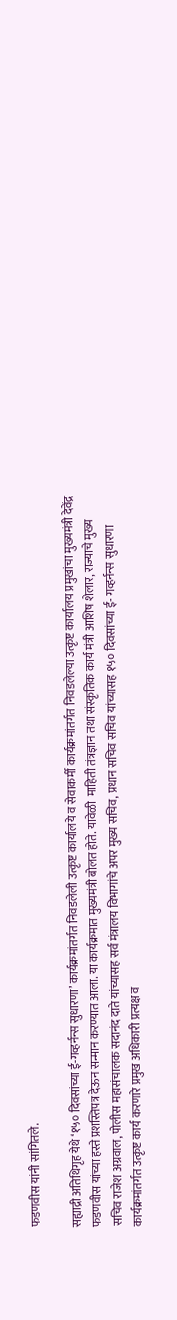फडणवीस यांनी सांगितले.

सह्याद्री अतिथिगृह येथे ‘१५० दिवसांच्या ई-गव्हर्नन्स सुधारणा’ कार्यक्रमांतर्गत निवडलेली उत्कृष्ट कार्यालये व सेवाकर्मी कार्यक्रमांतर्गत निवडलेल्या उत्कृष्ट कार्यालय प्रमुखांचा मुख्यमंत्री देवेंद्र फडणवीस यांच्या हस्ते प्रशस्तिपत्र देऊन सन्मान करण्यात आला. या कार्यक्रमात मुख्यमंत्री बोलत होते. यावेळी  माहिती तंत्रज्ञान तथा संस्कृतिक कार्य मंत्री आशिष शेलार, राज्याचे मुख्य सचिव राजेश अग्रवाल, पोलीस महासंचालक सदानंद दाते यांच्यासह सर्व मंत्रालय विभागांचे अपर मुख्य सचिव, प्रधान सचिव सचिव यांच्यासह १५० दिवसांच्या ई- गव्हर्नन्स सुधारणा कार्यक्रमांतर्गत उत्कृष्ट कार्य करणारे प्रमुख अधिकारी प्रत्यक्ष व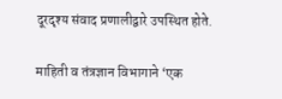दूरदृश्य संवाद प्रणालीद्वारे उपस्थित होते.

माहिती व तंत्रज्ञान विभागाने ‘एक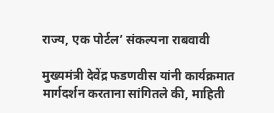राज्य, एक पोर्टल’ संकल्पना राबवावी

मुख्यमंत्री देवेंद्र फडणवीस यांनी कार्यक्रमात मार्गदर्शन करताना सांगितले की, माहिती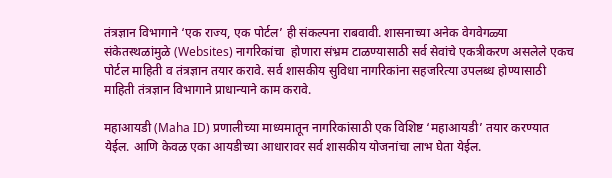तंत्रज्ञान विभागाने ‘एक राज्य, एक पोर्टल’ ही संकल्पना राबवावी. शासनाच्या अनेक वेगवेगळ्या संकेतस्थळांमुळे (Websites) नागरिकांचा  होणारा संभ्रम टाळण्यासाठी सर्व सेवांचे एकत्रीकरण असलेले एकच पोर्टल माहिती व तंत्रज्ञान तयार करावे. सर्व शासकीय सुविधा नागरिकांना सहजरित्या उपलब्ध होण्यासाठी माहिती तंत्रज्ञान विभागाने प्राधान्याने काम करावे.

महाआयडी (Maha ID) प्रणालीच्या माध्यमातून नागरिकांसाठी एक विशिष्ट ‘महाआयडी’ तयार करण्यात येईल. आणि केवळ एका आयडीच्या आधारावर सर्व शासकीय योजनांचा लाभ घेता येईल.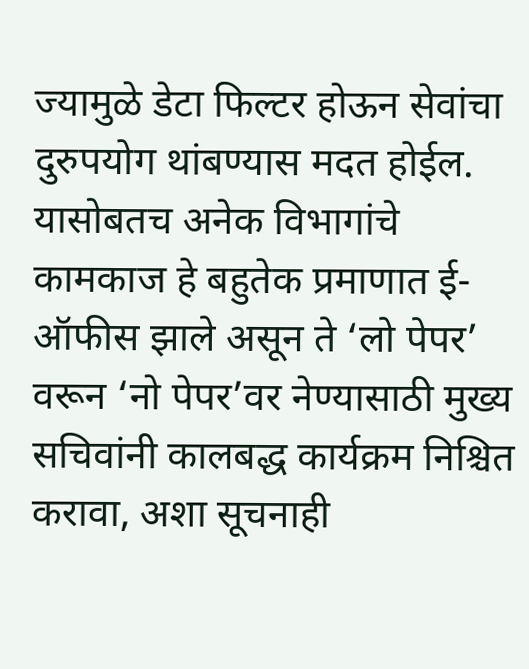ज्यामुळे डेटा फिल्टर होऊन सेवांचा दुरुपयोग थांबण्यास मदत होईल. यासोबतच अनेक विभागांचे कामकाज हे बहुतेक प्रमाणात ई-ऑफीस झाले असून ते ‘लो पेपर’ वरून ‘नो पेपर’वर नेण्यासाठी मुख्य सचिवांनी कालबद्ध कार्यक्रम निश्चित करावा, अशा सूचनाही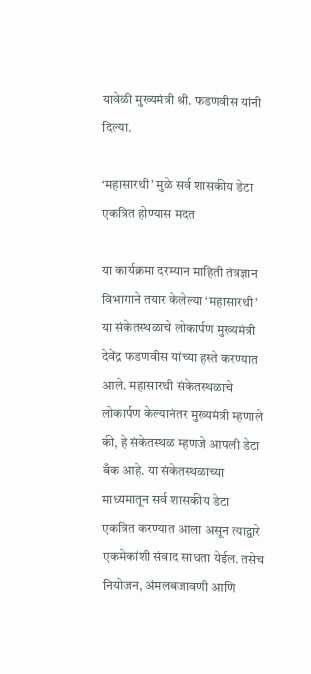यावेळी मुख्यमंत्री श्री. फडणवीस यांनी दिल्या.

‘महासारथी’ मुळे सर्व शासकीय डेटा एकत्रित होण्यास मदत

या कार्यक्रमा दरम्यान माहिती तंत्रज्ञान विभागाने तयार केलेल्या ‘महासारथी’ या संकेतस्थळाचे लोकार्पण मुख्यमंत्री देवेंद्र फडणवीस यांच्या हस्ते करण्यात आले. महासारथी संकेतस्थळाचे लोकार्पण केल्यानंतर मुख्यमंत्री म्हणाले की, हे संकेतस्थळ म्हणजे आपली डेटा बँक आहे. या संकेतस्थळाच्या माध्यमातून सर्व शासकीय डेटा एकत्रित करण्यात आला असून त्याद्वारे एकमेकांशी संवाद साधता येईल. तसेच नियोजन, अंमलबजावणी आणि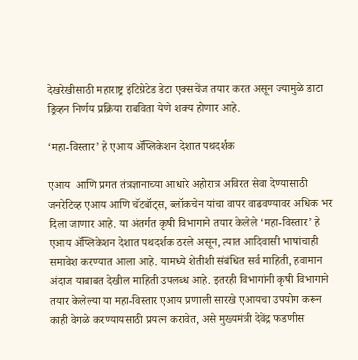देखरेखीसाठी महाराष्ट्र इंटिग्रेटेड डेटा एक्सचेंज तयार करत असून ज्यामुळे डाटा ड्रिव्हन निर्णय प्रक्रिया राबविता येणे शक्य होणार आहे.

‘महा-विस्तार’ हे एआय ॲप्लिकेशन देशात पथदर्शक

एआय  आणि प्रगत तंत्रज्ञानाच्या आधारे अहोरात्र अविरत सेवा देण्यासाठी जनरेटिव्ह एआय आणि चॅटबॉट्स, ब्लॉकचेन यांचा वापर वाढवण्यावर अधिक भर दिला जाणार आहे. या अंतर्गत कृषी विभागाने तयार केलेले ‘महा-विस्तार’ हे एआय ॲप्लिकेशन देशात पथदर्शक ठरले असून, त्यात आदिवासी भाषांचाही समावेश करण्यात आला आहे. यामध्ये शेतीशी संबंधित सर्व माहिती, हवामान अंदाज याबाबत देखील माहिती उपलब्ध आहे. इतरही विभागांनी कृषी विभागाने तयार केलेल्या या महा-विस्तार एआय प्रणाली सारखे एआयचा उपयोग करून काही वेगळे करण्यायसाठी प्रयत्न करावेत, असे मुख्यमंत्री देवेंद्र फडणीस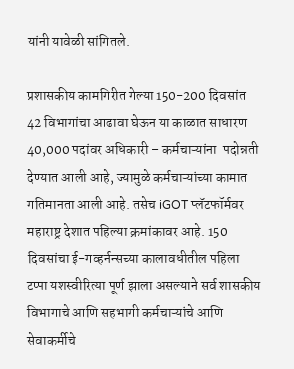यांनी यावेळी सांगितले.

प्रशासकीय कामगिरीत गेल्या 150-200 दिवसांत 42 विभागांचा आढावा घेऊन या काळात साधारण 40,000 पदांवर अधिकारी – कर्मचाऱ्यांना  पदोन्नती देण्यात आली आहे, ज्यामुळे कर्मचाऱ्यांच्या कामात गतिमानता आली आहे. तसेच iGOT प्लॅटफॉर्मवर महाराष्ट्र देशात पहिल्या क्रमांकावर आहे. 150 दिवसांचा ई-गव्हर्नन्सच्या कालावधीतील पहिला टप्पा यशस्वीरित्या पूर्ण झाला असल्याने सर्व शासकीय विभागाचे आणि सहभागी कर्मचाऱ्यांचे आणि सेवाकर्मीचे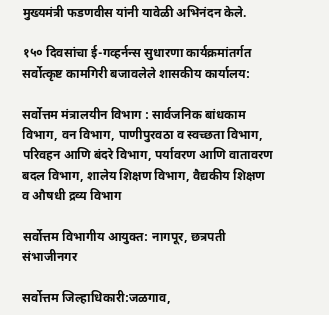मुख्यमंत्री फडणवीस यांनी यावेळी अभिनंदन केले.

१५० दिवसांचा ई-गव्हर्नन्स सुधारणा कार्यक्रमांतर्गत सर्वोत्कृष्ट कामगिरी बजावलेले शासकीय कार्यालय:

सर्वोत्तम मंत्रालयीन विभाग : सार्वजनिक बांधकाम विभाग, वन विभाग, पाणीपुरवठा व स्वच्छता विभाग, परिवहन आणि बंदरे विभाग, पर्यावरण आणि वातावरण बदल विभाग, शालेय शिक्षण विभाग, वैद्यकीय शिक्षण व औषधी द्रव्य विभाग

सर्वोत्तम विभागीय आयुक्त: नागपूर, छत्रपती संभाजीनगर

सर्वोत्तम जिल्हाधिकारी:जळगाव,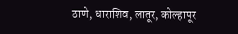ठाणे, धाराशिव, लातूर, कोल्हापूर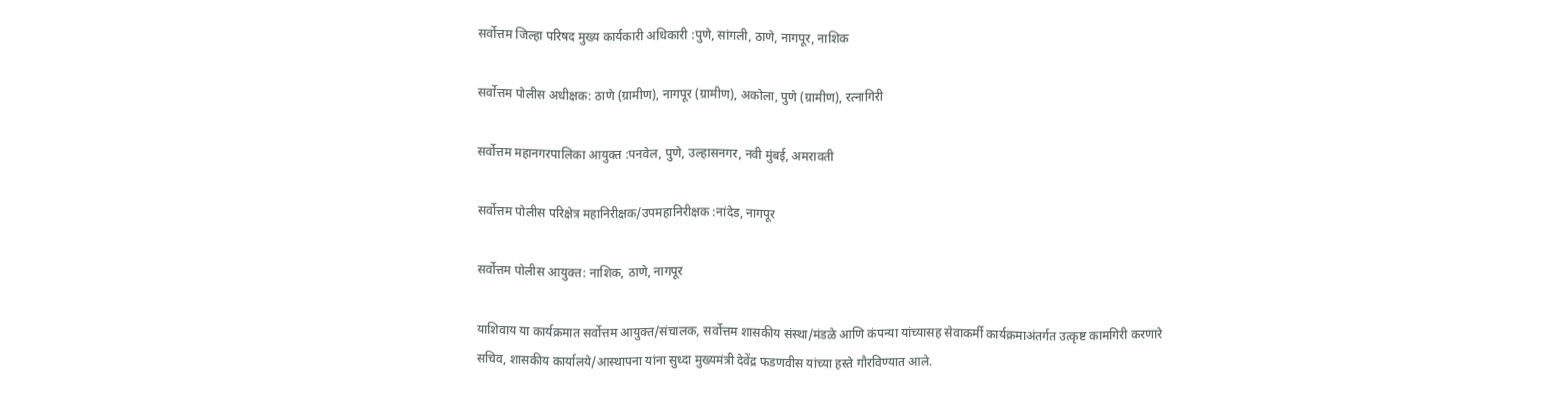सर्वोत्तम जिल्हा परिषद मुख्य कार्यकारी अधिकारी :पुणे, सांगली, ठाणे, नागपूर, नाशिक

सर्वोत्तम पोलीस अधीक्षक: ठाणे (ग्रामीण), नागपूर (ग्रामीण), अकोला, पुणे (ग्रामीण), रत्नागिरी

सर्वोत्तम महानगरपालिका आयुक्त :पनवेल, पुणे, उल्हासनगर, नवी मुंबई, अमरावती

सर्वोत्तम पोलीस परिक्षेत्र महानिरीक्षक/उपमहानिरीक्षक :नांदेड, नागपूर

सर्वोत्तम पोलीस आयुक्त: नाशिक, ठाणे, नागपूर

याशिवाय या कार्यक्रमात सर्वोत्तम आयुक्त/संचालक, सर्वोत्तम शासकीय संस्था/मंडळे आणि कंपन्या यांच्यासह सेवाकर्मी कार्यक्रमाअंतर्गत उत्कृष्ट कामगिरी करणारे सचिव, शासकीय कार्यालये/आस्थापना यांना सुध्दा मुख्यमंत्री देवेंद्र फडणवीस यांच्या हस्ते गौरविण्यात आले.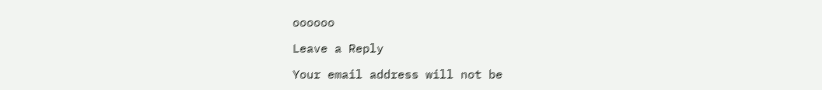oooooo

Leave a Reply

Your email address will not be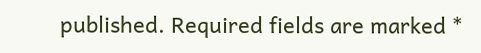published. Required fields are marked *